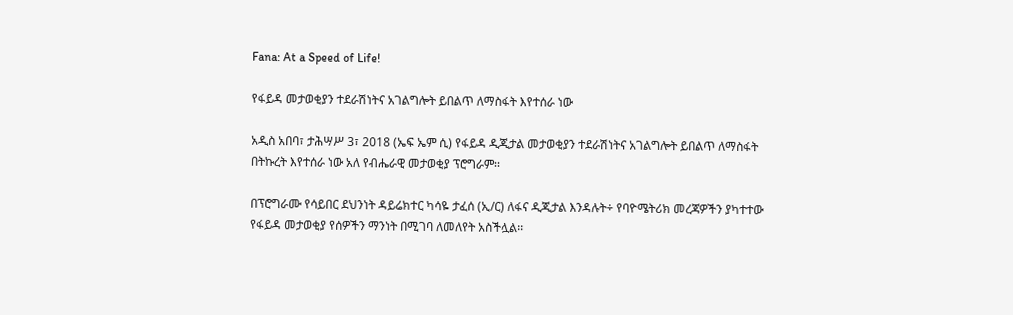Fana: At a Speed of Life!

የፋይዳ መታወቂያን ተደራሽነትና አገልግሎት ይበልጥ ለማስፋት እየተሰራ ነው

አዲስ አበባ፣ ታሕሣሥ 3፣ 2018 (ኤፍ ኤም ሲ) የፋይዳ ዲጂታል መታወቂያን ተደራሽነትና አገልግሎት ይበልጥ ለማስፋት በትኩረት እየተሰራ ነው አለ የብሔራዊ መታወቂያ ፕሮግራም፡፡

በፕሮግራሙ የሳይበር ደህንነት ዳይሬክተር ካሳዬ ታፈሰ (ኢ/ር) ለፋና ዲጂታል እንዳሉት÷ የባዮሜትሪክ መረጃዎችን ያካተተው የፋይዳ መታወቂያ የሰዎችን ማንነት በሚገባ ለመለየት አስችሏል፡፡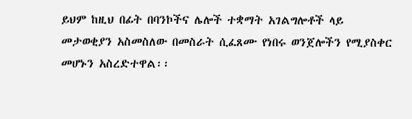ይህም ከዚህ በፊት በባንኮችና ሌሎች ተቋማት አገልግሎቶች ላይ መታወቂያን አስመስለው በመስራት ሲፈጸሙ የነበሩ ወንጀሎችን የሚያስቀር መሆኑን አስረድተዋል፡፡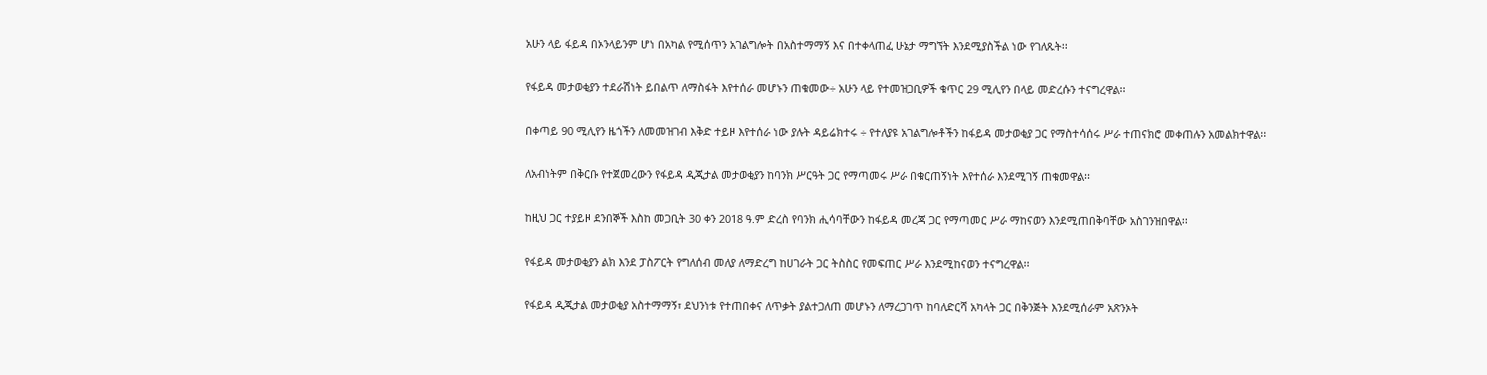አሁን ላይ ፋይዳ በኦንላይንም ሆነ በአካል የሚሰጥን አገልግሎት በአስተማማኝ እና በተቀላጠፈ ሁኔታ ማግኘት እንደሚያስችል ነው የገለጹት፡፡

የፋይዳ መታወቂያን ተደራሽነት ይበልጥ ለማስፋት እየተሰራ መሆኑን ጠቁመው÷ አሁን ላይ የተመዝጋቢዎች ቁጥር 29 ሚሊየን በላይ መድረሱን ተናግረዋል፡፡

በቀጣይ 90 ሚሊየን ዜጎችን ለመመዝገብ እቅድ ተይዞ እየተሰራ ነው ያሉት ዳይሬክተሩ ÷ የተለያዩ አገልግሎቶችን ከፋይዳ መታወቂያ ጋር የማስተሳሰሩ ሥራ ተጠናክሮ መቀጠሉን አመልክተዋል፡፡

ለአብነትም በቅርቡ የተጀመረውን የፋይዳ ዲጂታል መታወቂያን ከባንክ ሥርዓት ጋር የማጣመሩ ሥራ በቁርጠኝነት እየተሰራ እንደሚገኝ ጠቁመዋል፡፡

ከዚህ ጋር ተያይዞ ደንበኞች እስከ መጋቢት 30 ቀን 2018 ዓ.ም ድረስ የባንክ ሒሳባቸውን ከፋይዳ መረጃ ጋር የማጣመር ሥራ ማከናወን እንደሚጠበቅባቸው አስገንዝበዋል፡፡

የፋይዳ መታወቂያን ልክ እንደ ፓስፖርት የግለሰብ መለያ ለማድረግ ከሀገራት ጋር ትስስር የመፍጠር ሥራ እንደሚከናወን ተናግረዋል፡፡

የፋይዳ ዲጂታል መታወቂያ አስተማማኝ፣ ደህንነቱ የተጠበቀና ለጥቃት ያልተጋለጠ መሆኑን ለማረጋገጥ ከባለድርሻ አካላት ጋር በቅንጅት እንደሚሰራም አጽንኦት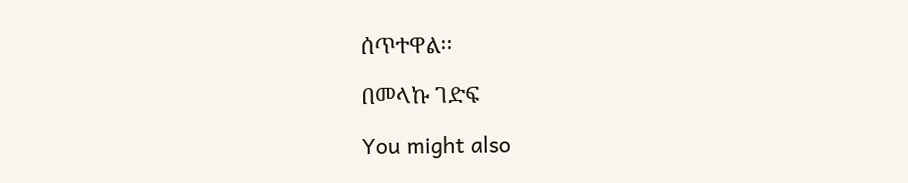ሰጥተዋል፡፡

በመላኩ ገድፍ

You might also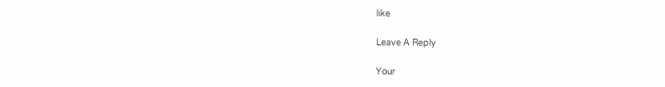like

Leave A Reply

Your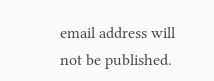email address will not be published.